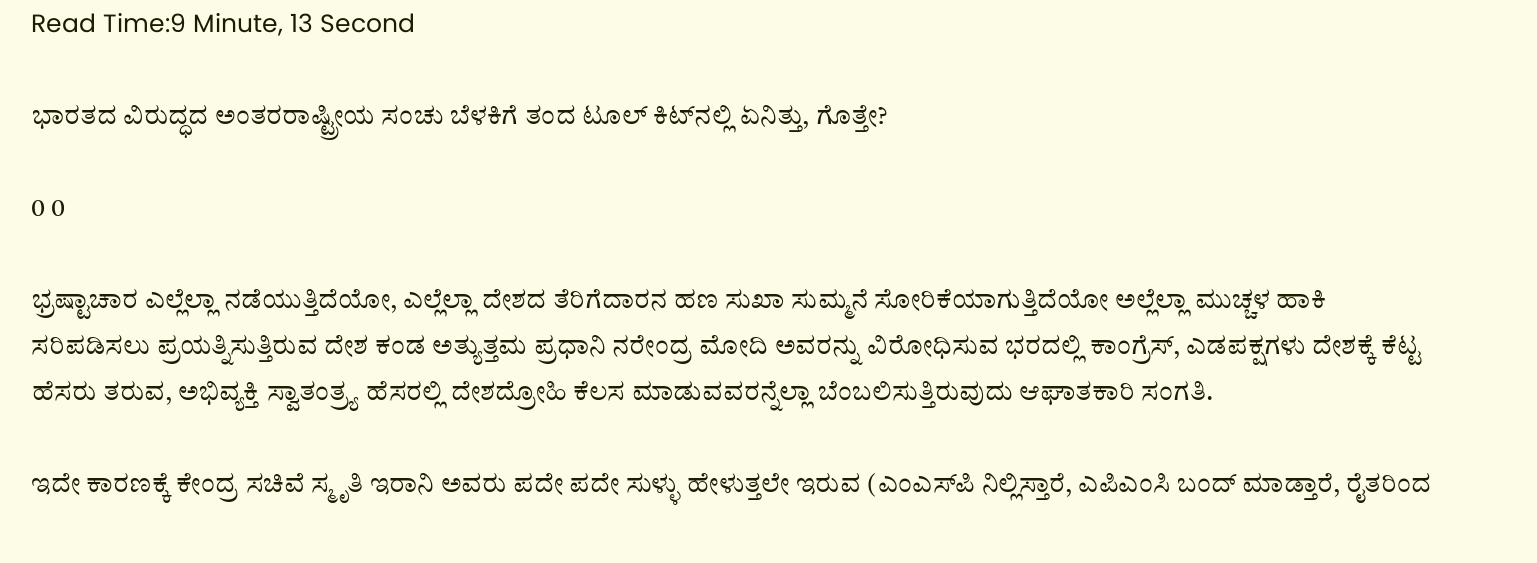Read Time:9 Minute, 13 Second

ಭಾರತದ ವಿರುದ್ಧದ ಅಂತರರಾಷ್ಟ್ರೀಯ ಸಂಚು ಬೆಳಕಿಗೆ ತಂದ ಟೂಲ್ ಕಿಟ್‌ನಲ್ಲಿ ಏನಿತ್ತು, ಗೊತ್ತೇ?

0 0

ಭ್ರಷ್ಟಾಚಾರ ಎಲ್ಲೆಲ್ಲಾ ನಡೆಯುತ್ತಿದೆಯೋ, ಎಲ್ಲೆಲ್ಲಾ ದೇಶದ ತೆರಿಗೆದಾರನ ಹಣ ಸುಖಾ ಸುಮ್ಮನೆ ಸೋರಿಕೆಯಾಗುತ್ತಿದೆಯೋ ಅಲ್ಲೆಲ್ಲಾ ಮುಚ್ಚಳ ಹಾಕಿ ಸರಿಪಡಿಸಲು ಪ್ರಯತ್ನಿಸುತ್ತಿರುವ ದೇಶ ಕಂಡ ಅತ್ಯುತ್ತಮ ಪ್ರಧಾನಿ ನರೇಂದ್ರ ಮೋದಿ ಅವರನ್ನು ವಿರೋಧಿಸುವ ಭರದಲ್ಲಿ ಕಾಂಗ್ರೆಸ್, ಎಡಪಕ್ಷಗಳು ದೇಶಕ್ಕೆ ಕೆಟ್ಟ ಹೆಸರು ತರುವ, ಅಭಿವ್ಯಕ್ತಿ ಸ್ವಾತಂತ್ರ್ಯ ಹೆಸರಲ್ಲಿ ದೇಶದ್ರೋಹಿ ಕೆಲಸ ಮಾಡುವವರನ್ನೆಲ್ಲಾ ಬೆಂಬಲಿಸುತ್ತಿರುವುದು ಆಘಾತಕಾರಿ ಸಂಗತಿ.

ಇದೇ ಕಾರಣಕ್ಕೆ ಕೇಂದ್ರ ಸಚಿವೆ ಸ್ಮೃತಿ ಇರಾನಿ ಅವರು ಪದೇ ಪದೇ ಸುಳ್ಳು ಹೇಳುತ್ತಲೇ ಇರುವ (ಎಂಎಸ್‌ಪಿ ನಿಲ್ಲಿಸ್ತಾರೆ, ಎಪಿಎಂಸಿ ಬಂದ್ ಮಾಡ್ತಾರೆ, ರೈತರಿಂದ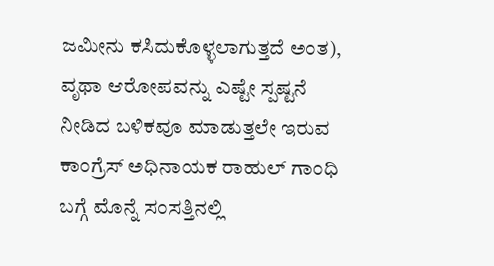ಜಮೀನು ಕಸಿದುಕೊಳ್ಳಲಾಗುತ್ತದೆ ಅಂತ), ವೃಥಾ ಆರೋಪವನ್ನು ಎಷ್ಟೇ ಸ್ಪಷ್ಟನೆ ನೀಡಿದ ಬಳಿಕವೂ ಮಾಡುತ್ತಲೇ ಇರುವ ಕಾಂಗ್ರೆಸ್ ಅಧಿನಾಯಕ ರಾಹುಲ್ ಗಾಂಧಿ ಬಗ್ಗೆ ಮೊನ್ನೆ ಸಂಸತ್ತಿನಲ್ಲಿ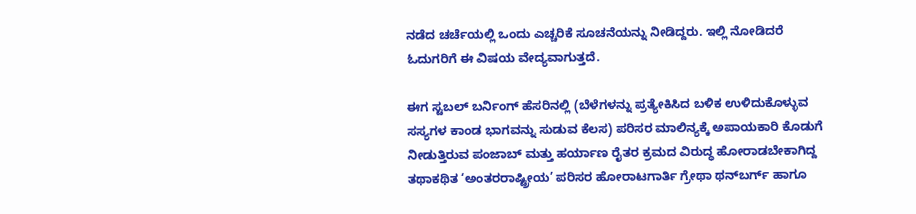ನಡೆದ ಚರ್ಚೆಯಲ್ಲಿ ಒಂದು ಎಚ್ಚರಿಕೆ ಸೂಚನೆಯನ್ನು ನೀಡಿದ್ದರು. ಇಲ್ಲಿ ನೋಡಿದರೆ ಓದುಗರಿಗೆ ಈ ವಿಷಯ ವೇದ್ಯವಾಗುತ್ತದೆ.

ಈಗ ಸ್ಟಬಲ್ ಬರ್ನಿಂಗ್ ಹೆಸರಿನಲ್ಲಿ (ಬೆಳೆಗಳನ್ನು ಪ್ರತ್ಯೇಕಿಸಿದ ಬಳಿಕ ಉಳಿದುಕೊಳ್ಳುವ ಸಸ್ಯಗಳ ಕಾಂಡ ಭಾಗವನ್ನು ಸುಡುವ ಕೆಲಸ) ಪರಿಸರ ಮಾಲಿನ್ಯಕ್ಕೆ ಅಪಾಯಕಾರಿ ಕೊಡುಗೆ ನೀಡುತ್ತಿರುವ ಪಂಜಾಬ್ ಮತ್ತು ಹರ್ಯಾಣ ರೈತರ ಕ್ರಮದ ವಿರುದ್ಧ ಹೋರಾಡಬೇಕಾಗಿದ್ದ ತಥಾಕಥಿತ ‘ಅಂತರರಾಷ್ಟ್ರೀಯ’ ಪರಿಸರ ಹೋರಾಟಗಾರ್ತಿ ಗ್ರೇಥಾ ಥನ್‌ಬರ್ಗ್ ಹಾಗೂ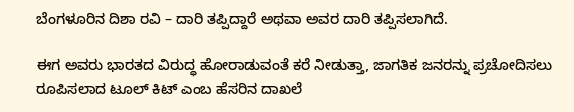ಬೆಂಗಳೂರಿನ ದಿಶಾ ರವಿ – ದಾರಿ ತಪ್ಪಿದ್ದಾರೆ ಅಥವಾ ಅವರ ದಾರಿ ತಪ್ಪಿಸಲಾಗಿದೆ.

ಈಗ ಅವರು ಭಾರತದ ವಿರುದ್ಧ ಹೋರಾಡುವಂತೆ ಕರೆ ನೀಡುತ್ತಾ, ಜಾಗತಿಕ ಜನರನ್ನು ಪ್ರಚೋದಿಸಲು ರೂಪಿಸಲಾದ ಟೂಲ್ ಕಿಟ್ ಎಂಬ ಹೆಸರಿನ ದಾಖಲೆ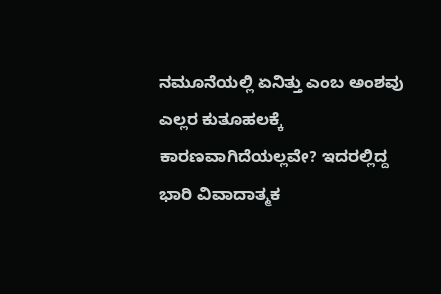ನಮೂನೆಯಲ್ಲಿ ಏನಿತ್ತು ಎಂಬ ಅಂಶವು ಎಲ್ಲರ ಕುತೂಹಲಕ್ಕೆ ಕಾರಣವಾಗಿದೆಯಲ್ಲವೇ? ಇದರಲ್ಲಿದ್ದ ಭಾರಿ ವಿವಾದಾತ್ಮಕ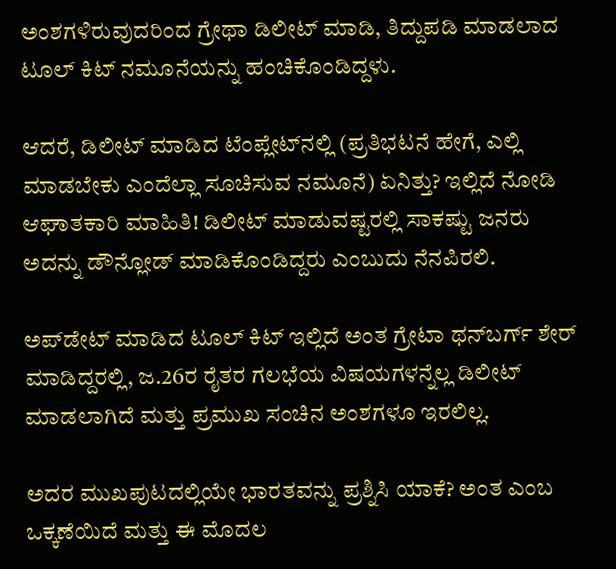ಅಂಶಗಳಿರುವುದರಿಂದ ಗ್ರೇಥಾ ಡಿಲೀಟ್ ಮಾಡಿ, ತಿದ್ದುಪಡಿ ಮಾಡಲಾದ ಟೂಲ್ ಕಿಟ್ ನಮೂನೆಯನ್ನು ಹಂಚಿಕೊಂಡಿದ್ದಳು.

ಆದರೆ, ಡಿಲೀಟ್ ಮಾಡಿದ ಟೆಂಪ್ಲೇಟ್‌ನಲ್ಲಿ (ಪ್ರತಿಭಟನೆ ಹೇಗೆ, ಎಲ್ಲಿ ಮಾಡಬೇಕು ಎಂದೆಲ್ಲಾ ಸೂಚಿಸುವ ನಮೂನೆ) ಏನಿತ್ತು? ಇಲ್ಲಿದೆ ನೋಡಿ ಆಘಾತಕಾರಿ ಮಾಹಿತಿ! ಡಿಲೀಟ್ ಮಾಡುವಷ್ಟರಲ್ಲಿ ಸಾಕಷ್ಟು ಜನರು ಅದನ್ನು ಡೌನ್ಲೋಡ್ ಮಾಡಿಕೊಂಡಿದ್ದರು ಎಂಬುದು ನೆನಪಿರಲಿ.

ಅಪ್‌ಡೇಟ್ ಮಾಡಿದ ಟೂಲ್ ಕಿಟ್ ಇಲ್ಲಿದೆ ಅಂತ ಗ್ರೇಟಾ ಥನ್‌ಬರ್ಗ್ ಶೇರ್ ಮಾಡಿದ್ದರಲ್ಲಿ, ಜ.26ರ ರೈತರ ಗಲಭೆಯ ವಿಷಯಗಳನ್ನೆಲ್ಲ ಡಿಲೀಟ್ ಮಾಡಲಾಗಿದೆ ಮತ್ತು ಪ್ರಮುಖ ಸಂಚಿನ ಅಂಶಗಳೂ ಇರಲಿಲ್ಲ.

ಅದರ ಮುಖಪುಟದಲ್ಲಿಯೇ ಭಾರತವನ್ನು ಪ್ರಶ್ನಿಸಿ ಯಾಕೆ? ಅಂತ ಎಂಬ ಒಕ್ಕಣೆಯಿದೆ ಮತ್ತು ಈ ಮೊದಲ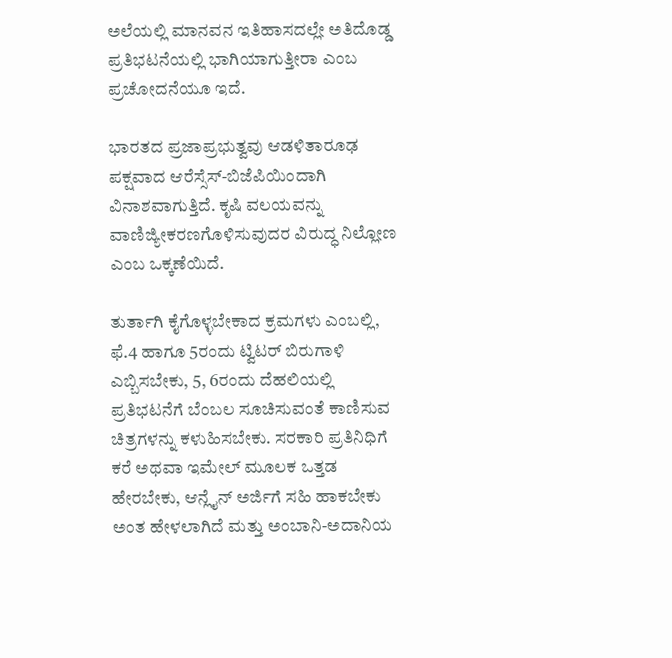ಅಲೆಯಲ್ಲಿ ಮಾನವನ ಇತಿಹಾಸದಲ್ಲೇ ಅತಿದೊಡ್ಡ ಪ್ರತಿಭಟನೆಯಲ್ಲಿ ಭಾಗಿಯಾಗುತ್ತೀರಾ ಎಂಬ ಪ್ರಚೋದನೆಯೂ ಇದೆ.

ಭಾರತದ ಪ್ರಜಾಪ್ರಭುತ್ವವು ಆಡಳಿತಾರೂಢ ಪಕ್ಷವಾದ ಆರೆಸ್ಸೆಸ್-ಬಿಜೆಪಿಯಿಂದಾಗಿ ವಿನಾಶವಾಗುತ್ತಿದೆ. ಕೃಷಿ ವಲಯವನ್ನು ವಾಣಿಜ್ಯೀಕರಣಗೊಳಿಸುವುದರ ವಿರುದ್ಧ ನಿಲ್ಲೋಣ ಎಂಬ ಒಕ್ಕಣೆಯಿದೆ.

ತುರ್ತಾಗಿ ಕೈಗೊಳ್ಳಬೇಕಾದ ಕ್ರಮಗಳು ಎಂಬಲ್ಲಿ, ಫೆ.4 ಹಾಗೂ 5ರಂದು ಟ್ವಿಟರ್ ಬಿರುಗಾಳಿ ಎಬ್ಬಿಸಬೇಕು, 5, 6ರಂದು ದೆಹಲಿಯಲ್ಲಿ ಪ್ರತಿಭಟನೆಗೆ ಬೆಂಬಲ ಸೂಚಿಸುವಂತೆ ಕಾಣಿಸುವ ಚಿತ್ರಗಳನ್ನು ಕಳುಹಿಸಬೇಕು. ಸರಕಾರಿ ಪ್ರತಿನಿಧಿಗೆ ಕರೆ ಅಥವಾ ಇಮೇಲ್ ಮೂಲಕ ಒತ್ತಡ ಹೇರಬೇಕು, ಆನ್ಲೈನ್ ಅರ್ಜಿಗೆ ಸಹಿ ಹಾಕಬೇಕು ಅಂತ ಹೇಳಲಾಗಿದೆ ಮತ್ತು ಅಂಬಾನಿ-ಅದಾನಿಯ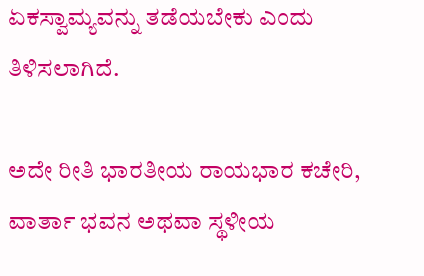ಏಕಸ್ವಾಮ್ಯವನ್ನು ತಡೆಯಬೇಕು ಎಂದು ತಿಳಿಸಲಾಗಿದೆ.

ಅದೇ ರೀತಿ ಭಾರತೀಯ ರಾಯಭಾರ ಕಚೇರಿ, ವಾರ್ತಾ ಭವನ ಅಥವಾ ಸ್ಥಳೀಯ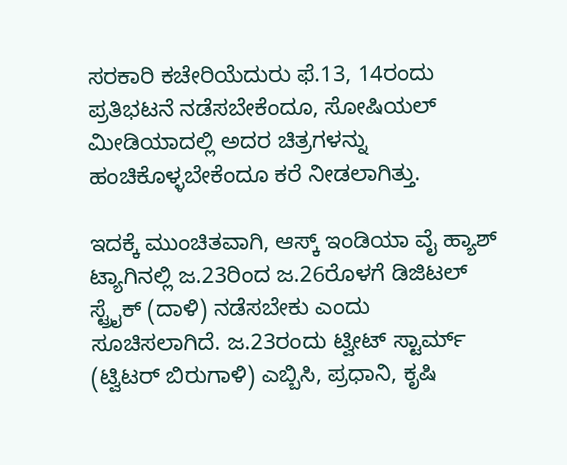ಸರಕಾರಿ ಕಚೇರಿಯೆದುರು ಫೆ.13, 14ರಂದು ಪ್ರತಿಭಟನೆ ನಡೆಸಬೇಕೆಂದೂ, ಸೋಷಿಯಲ್ ಮೀಡಿಯಾದಲ್ಲಿ ಅದರ ಚಿತ್ರಗಳನ್ನು ಹಂಚಿಕೊಳ್ಳಬೇಕೆಂದೂ ಕರೆ ನೀಡಲಾಗಿತ್ತು.

ಇದಕ್ಕೆ ಮುಂಚಿತವಾಗಿ, ಆಸ್ಕ್ ಇಂಡಿಯಾ ವೈ ಹ್ಯಾಶ್ ಟ್ಯಾಗಿನಲ್ಲಿ ಜ.23ರಿಂದ ಜ.26ರೊಳಗೆ ಡಿಜಿಟಲ್ ಸ್ಟ್ರೈಕ್ (ದಾಳಿ) ನಡೆಸಬೇಕು ಎಂದು ಸೂಚಿಸಲಾಗಿದೆ. ಜ.23ರಂದು ಟ್ವೀಟ್ ಸ್ಟಾರ್ಮ್ (ಟ್ವಿಟರ್ ಬಿರುಗಾಳಿ) ಎಬ್ಬಿಸಿ, ಪ್ರಧಾನಿ, ಕೃಷಿ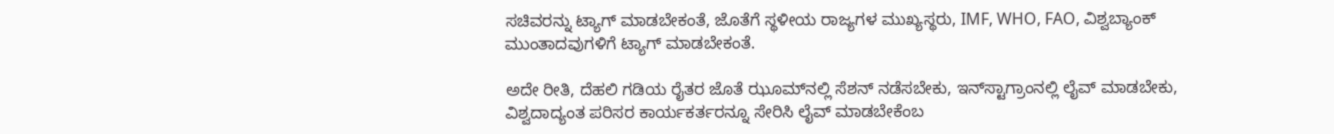ಸಚಿವರನ್ನು ಟ್ಯಾಗ್ ಮಾಡಬೇಕಂತೆ, ಜೊತೆಗೆ ಸ್ಥಳೀಯ ರಾಜ್ಯಗಳ ಮುಖ್ಯಸ್ಥರು, IMF, WHO, FAO, ವಿಶ್ವಬ್ಯಾಂಕ್ ಮುಂತಾದವುಗಳಿಗೆ ಟ್ಯಾಗ್ ಮಾಡಬೇಕಂತೆ.

ಅದೇ ರೀತಿ, ದೆಹಲಿ ಗಡಿಯ ರೈತರ ಜೊತೆ ಝೂಮ್‌ನಲ್ಲಿ ಸೆಶನ್ ನಡೆಸಬೇಕು, ಇನ್‌ಸ್ಟಾಗ್ರಾಂನಲ್ಲಿ ಲೈವ್ ಮಾಡಬೇಕು, ವಿಶ್ವದಾದ್ಯಂತ ಪರಿಸರ ಕಾರ್ಯಕರ್ತರನ್ನೂ ಸೇರಿಸಿ ಲೈವ್ ಮಾಡಬೇಕೆಂಬ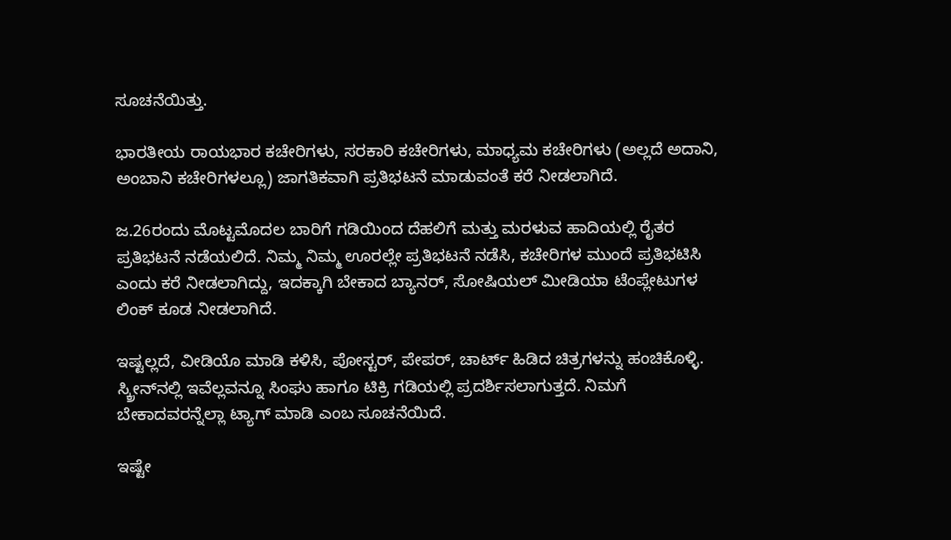ಸೂಚನೆಯಿತ್ತು.

ಭಾರತೀಯ ರಾಯಭಾರ ಕಚೇರಿಗಳು, ಸರಕಾರಿ ಕಚೇರಿಗಳು, ಮಾಧ್ಯಮ ಕಚೇರಿಗಳು (ಅಲ್ಲದೆ ಅದಾನಿ, ಅಂಬಾನಿ ಕಚೇರಿಗಳಲ್ಲೂ) ಜಾಗತಿಕವಾಗಿ ಪ್ರತಿಭಟನೆ ಮಾಡುವಂತೆ ಕರೆ ನೀಡಲಾಗಿದೆ.

ಜ.26ರಂದು ಮೊಟ್ಟಮೊದಲ ಬಾರಿಗೆ ಗಡಿಯಿಂದ ದೆಹಲಿಗೆ ಮತ್ತು ಮರಳುವ ಹಾದಿಯಲ್ಲಿ ರೈತರ ಪ್ರತಿಭಟನೆ ನಡೆಯಲಿದೆ. ನಿಮ್ಮ ನಿಮ್ಮ ಊರಲ್ಲೇ ಪ್ರತಿಭಟನೆ ನಡೆಸಿ, ಕಚೇರಿಗಳ ಮುಂದೆ ಪ್ರತಿಭಟಿಸಿ ಎಂದು ಕರೆ ನೀಡಲಾಗಿದ್ದು, ಇದಕ್ಕಾಗಿ ಬೇಕಾದ ಬ್ಯಾನರ್, ಸೋಷಿಯಲ್ ಮೀಡಿಯಾ ಟೆಂಪ್ಲೇಟುಗಳ ಲಿಂಕ್ ಕೂಡ ನೀಡಲಾಗಿದೆ.

ಇಷ್ಟಲ್ಲದೆ, ವೀಡಿಯೊ ಮಾಡಿ ಕಳಿಸಿ, ಪೋಸ್ಟರ್, ಪೇಪರ್, ಚಾರ್ಟ್ ಹಿಡಿದ ಚಿತ್ರಗಳನ್ನು ಹಂಚಿಕೊಳ್ಳಿ. ಸ್ಕ್ರೀನ್‌ನಲ್ಲಿ ಇವೆಲ್ಲವನ್ನೂ ಸಿಂಘು ಹಾಗೂ ಟಿಕ್ರಿ ಗಡಿಯಲ್ಲಿ ಪ್ರದರ್ಶಿಸಲಾಗುತ್ತದೆ. ನಿಮಗೆ ಬೇಕಾದವರನ್ನೆಲ್ಲಾ ಟ್ಯಾಗ್ ಮಾಡಿ ಎಂಬ ಸೂಚನೆಯಿದೆ.

ಇಷ್ಟೇ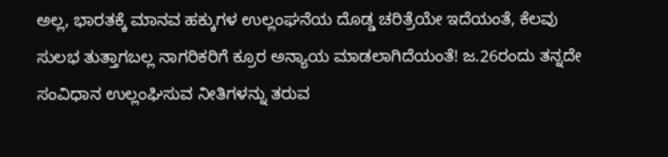ಅಲ್ಲ, ಭಾರತಕ್ಕೆ ಮಾನವ ಹಕ್ಕುಗಳ ಉಲ್ಲಂಘನೆಯ ದೊಡ್ಡ ಚರಿತ್ರೆಯೇ ಇದೆಯಂತೆ, ಕೆಲವು ಸುಲಭ ತುತ್ತಾಗಬಲ್ಲ ನಾಗರಿಕರಿಗೆ ಕ್ರೂರ ಅನ್ಯಾಯ ಮಾಡಲಾಗಿದೆಯಂತೆ! ಜ.26ರಂದು ತನ್ನದೇ ಸಂವಿಧಾನ ಉಲ್ಲಂಘಿಸುವ ನೀತಿಗಳನ್ನು ತರುವ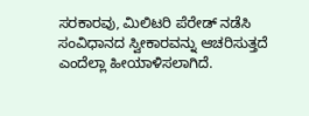ಸರಕಾರವು, ಮಿಲಿಟರಿ ಪೆರೇಡ್ ನಡೆಸಿ ಸಂವಿಧಾನದ ಸ್ವೀಕಾರವನ್ನು ಆಚರಿಸುತ್ತದೆ ಎಂದೆಲ್ಲಾ ಹೀಯಾಳಿಸಲಾಗಿದೆ.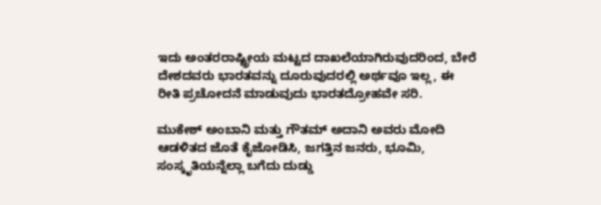ಇದು ಅಂತರರಾಷ್ಟ್ರೀಯ ಮಟ್ಟದ ದಾಖಲೆಯಾಗಿರುವುದರಿಂದ, ಬೇರೆ ದೇಶದವರು ಭಾರತವನ್ನು ದೂರುವುದರಲ್ಲಿ ಅರ್ಥವೂ ಇಲ್ಲ, ಈ ರೀತಿ ಪ್ರಚೋದನೆ ಮಾಡುವುದು ಭಾರತದ್ರೋಹವೇ ಸರಿ.

ಮುಕೇಶ್ ಅಂಬಾನಿ ಮತ್ತು ಗೌತಮ್ ಅದಾನಿ ಅವರು ಮೋದಿ ಆಡಳಿತದ ಜೊತೆ ಕೈಜೋಡಿಸಿ, ಜಗತ್ತಿನ ಜನರು, ಭೂಮಿ, ಸಂಸ್ಕೃತಿಯನ್ನೆಲ್ಲಾ ಬಗೆದು ದುಡ್ಡು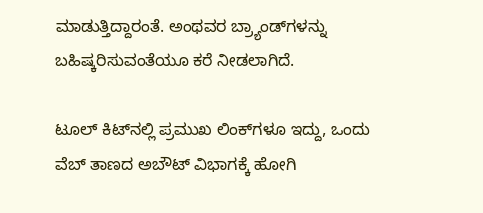ಮಾಡುತ್ತಿದ್ದಾರಂತೆ. ಅಂಥವರ ಬ್ರ್ಯಾಂಡ್‌ಗಳನ್ನು ಬಹಿಷ್ಕರಿಸುವಂತೆಯೂ ಕರೆ ನೀಡಲಾಗಿದೆ.

ಟೂಲ್ ಕಿಟ್‌ನಲ್ಲಿ ಪ್ರಮುಖ ಲಿಂಕ್‌ಗಳೂ ಇದ್ದು, ಒಂದು ವೆಬ್ ತಾಣದ ಅಬೌಟ್ ವಿಭಾಗಕ್ಕೆ ಹೋಗಿ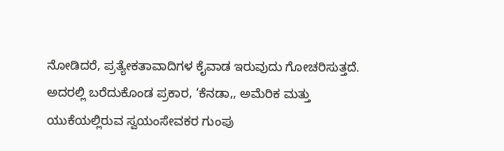ನೋಡಿದರೆ, ಪ್ರತ್ಯೇಕತಾವಾದಿಗಳ ಕೈವಾಡ ಇರುವುದು ಗೋಚರಿಸುತ್ತದೆ. ಅದರಲ್ಲಿ ಬರೆದುಕೊಂಡ ಪ್ರಕಾರ, ‘ಕೆನಡಾ,, ಅಮೆರಿಕ ಮತ್ತು ಯುಕೆಯಲ್ಲಿರುವ ಸ್ವಯಂಸೇವಕರ ಗುಂಪು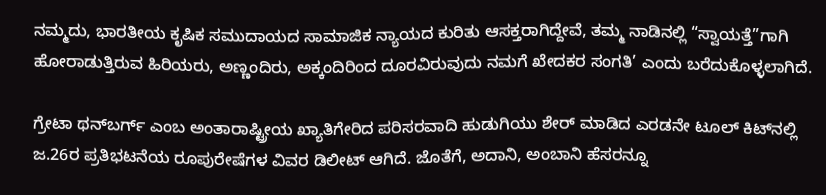ನಮ್ಮದು, ಭಾರತೀಯ ಕೃಷಿಕ ಸಮುದಾಯದ ಸಾಮಾಜಿಕ ನ್ಯಾಯದ ಕುರಿತು ಆಸಕ್ತರಾಗಿದ್ದೇವೆ, ತಮ್ಮ ನಾಡಿನಲ್ಲಿ “ಸ್ವಾಯತ್ತೆ”ಗಾಗಿ ಹೋರಾಡುತ್ತಿರುವ ಹಿರಿಯರು, ಅಣ್ಣಂದಿರು, ಅಕ್ಕಂದಿರಿಂದ ದೂರವಿರುವುದು ನಮಗೆ ಖೇದಕರ ಸಂಗತಿ’ ಎಂದು ಬರೆದುಕೊಳ್ಳಲಾಗಿದೆ.

ಗ್ರೇಟಾ ಥನ್‌ಬರ್ಗ್ ಎಂಬ ಅಂತಾರಾಷ್ಟ್ರೀಯ ಖ್ಯಾತಿಗೇರಿದ ಪರಿಸರವಾದಿ ಹುಡುಗಿಯು ಶೇರ್ ಮಾಡಿದ ಎರಡನೇ ಟೂಲ್ ಕಿಟ್‌ನಲ್ಲಿ ಜ.26ರ ಪ್ರತಿಭಟನೆಯ ರೂಪುರೇಷೆಗಳ ವಿವರ ಡಿಲೀಟ್ ಆಗಿದೆ. ಜೊತೆಗೆ, ಅದಾನಿ, ಅಂಬಾನಿ ಹೆಸರನ್ನೂ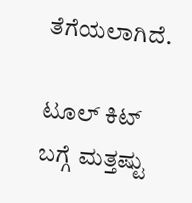ತೆಗೆಯಲಾಗಿದೆ.

ಟೂಲ್ ಕಿಟ್ ಬಗ್ಗೆ ಮತ್ತಷ್ಟು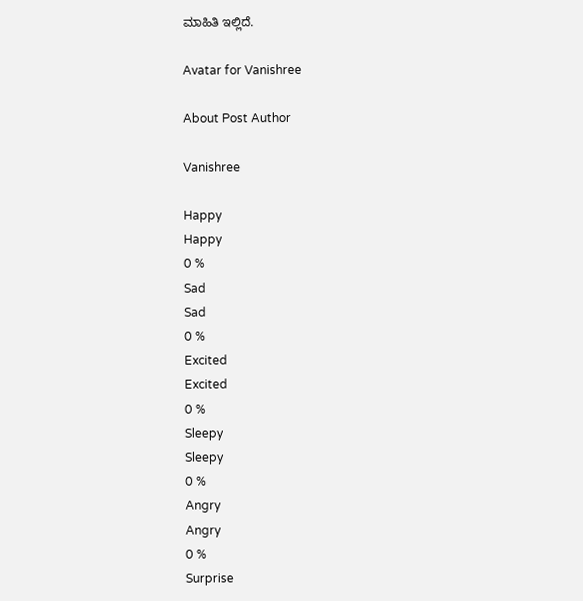ಮಾಹಿತಿ ಇಲ್ಲಿದೆ.

Avatar for Vanishree

About Post Author

Vanishree

Happy
Happy
0 %
Sad
Sad
0 %
Excited
Excited
0 %
Sleepy
Sleepy
0 %
Angry
Angry
0 %
Surprise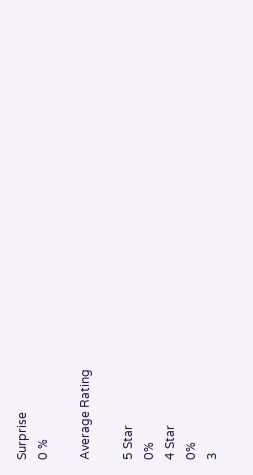Surprise
0 %

Average Rating

5 Star
0%
4 Star
0%
3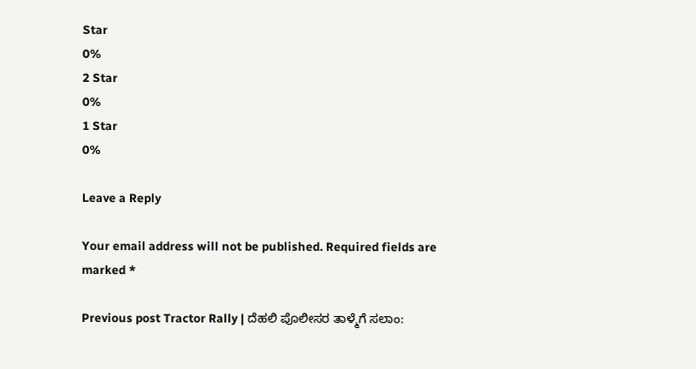Star
0%
2 Star
0%
1 Star
0%

Leave a Reply

Your email address will not be published. Required fields are marked *

Previous post Tractor Rally | ದೆಹಲಿ ಪೊಲೀಸರ ತಾಳ್ಮೆಗೆ ಸಲಾಂ: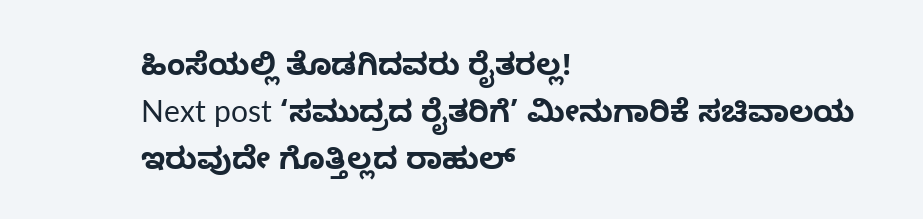ಹಿಂಸೆಯಲ್ಲಿ ತೊಡಗಿದವರು ರೈತರಲ್ಲ!
Next post ‘ಸಮುದ್ರದ ರೈತರಿಗೆ’ ಮೀನುಗಾರಿಕೆ ಸಚಿವಾಲಯ ಇರುವುದೇ ಗೊತ್ತಿಲ್ಲದ ರಾಹುಲ್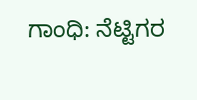ಗಾಂಧಿ: ನೆಟ್ಟಿಗರ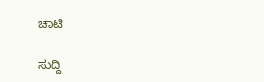ಚಾಟಿ

ಸುದ್ದಿ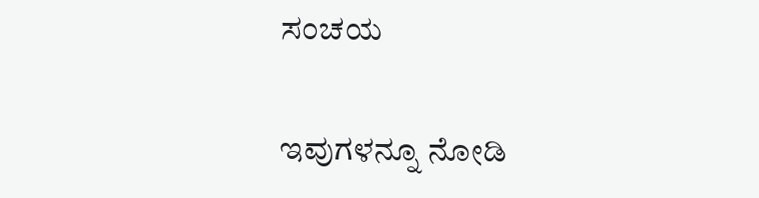ಸಂಚಯ

ಇವುಗಳನ್ನೂ ನೋಡಿ